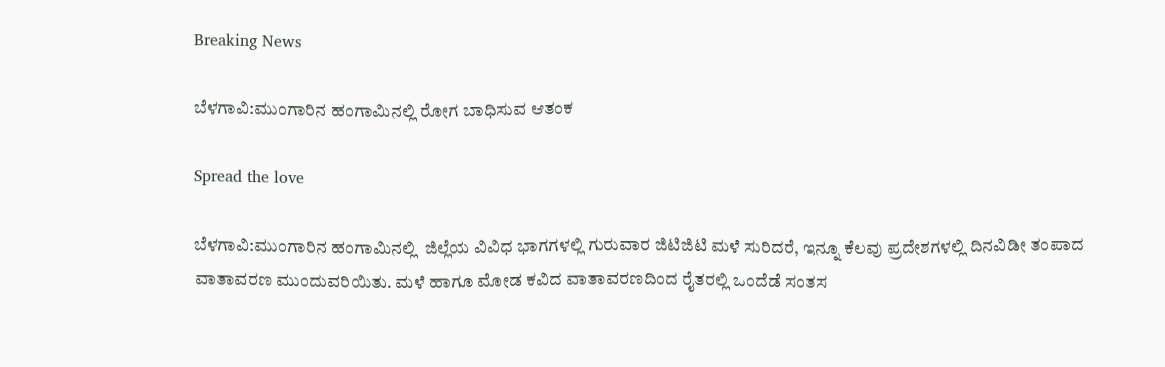Breaking News

ಬೆಳಗಾವಿ:ಮುಂಗಾರಿನ ಹಂಗಾಮಿನಲ್ಲಿ ರೋಗ ಬಾಧಿಸುವ ಆತಂಕ

Spread the love

ಬೆಳಗಾವಿ:ಮುಂಗಾರಿನ ಹಂಗಾಮಿನಲ್ಲಿ  ಜಿಲ್ಲೆಯ ವಿವಿಧ ಭಾಗಗಳಲ್ಲಿ ಗುರುವಾರ ಜಿಟಿಜಿಟಿ ಮಳೆ ಸುರಿದರೆ, ಇನ್ನೂ ಕೆಲವು ಪ್ರದೇಶಗಳಲ್ಲಿ ದಿನವಿಡೀ ತಂಪಾದ ವಾತಾವರಣ ಮುಂದುವರಿಯಿತು. ಮಳೆ ಹಾಗೂ ಮೋಡ ಕವಿದ ವಾತಾವರಣದಿಂದ ರೈತರಲ್ಲಿ ಒಂದೆಡೆ ಸಂತಸ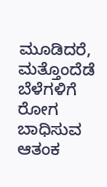ಮೂಡಿದರೆ, ಮತ್ತೊಂದೆಡೆ ಬೆಳೆಗಳಿಗೆ ರೋಗ ಬಾಧಿಸುವ ಆತಂಕ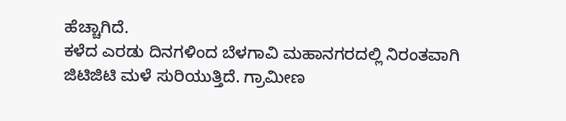ಹೆಚ್ಚಾಗಿದೆ.
ಕಳೆದ ಎರಡು ದಿನಗಳಿಂದ ಬೆಳಗಾವಿ ಮಹಾನಗರದಲ್ಲಿ ನಿರಂತವಾಗಿ ಜಿಟಿಜಿಟಿ ಮಳೆ ಸುರಿಯುತ್ತಿದೆ. ಗ್ರಾಮೀಣ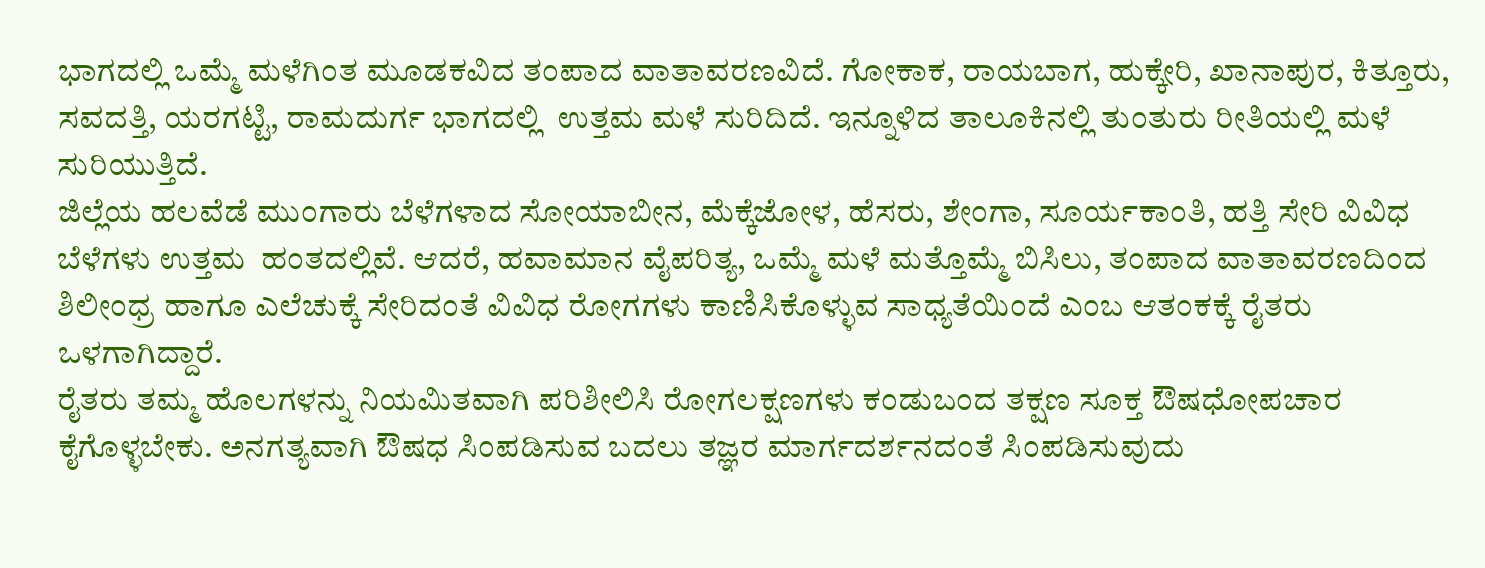ಭಾಗದಲ್ಲಿ ಒಮ್ಮೆ ಮಳೆಗಿಂತ ಮೂಡಕವಿದ ತಂಪಾದ ವಾತಾವರಣವಿದೆ. ಗೋಕಾಕ, ರಾಯಬಾಗ, ಹುಕ್ಕೇರಿ, ಖಾನಾಪುರ, ಕಿತ್ತೂರು, ಸವದತ್ತಿ, ಯರಗಟ್ಟಿ, ರಾಮದುರ್ಗ ಭಾಗದಲ್ಲಿ  ಉತ್ತಮ ಮಳೆ ಸುರಿದಿದೆ. ಇನ್ನೂಳಿದ ತಾಲೂಕಿನಲ್ಲಿ ತುಂತುರು ರೀತಿಯಲ್ಲಿ ಮಳೆ ಸುರಿಯುತ್ತಿದೆ.
ಜಿಲ್ಲೆಯ ಹಲವೆಡೆ ಮುಂಗಾರು ಬೆಳೆಗಳಾದ ಸೋಯಾಬೀನ, ಮೆಕ್ಕೆಜೋಳ, ಹೆಸರು, ಶೇಂಗಾ, ಸೂರ್ಯಕಾಂತಿ, ಹತ್ತಿ ಸೇರಿ ವಿವಿಧ ಬೆಳೆಗಳು ಉತ್ತಮ  ಹಂತದಲ್ಲಿವೆ. ಆದರೆ, ಹವಾಮಾನ ವೈಪರಿತ್ಯ, ಒಮ್ಮೆ ಮಳೆ ಮತ್ತೊಮ್ಮೆ ಬಿಸಿಲು, ತಂಪಾದ ವಾತಾವರಣದಿಂದ ಶಿಲೀಂಧ್ರ ಹಾಗೂ ಎಲೆಚುಕ್ಕೆ ಸೇರಿದಂತೆ ವಿವಿಧ ರೋಗಗಳು ಕಾಣಿಸಿಕೊಳ್ಳುವ ಸಾಧ್ಯತೆಯಿಂದೆ ಎಂಬ ಆತಂಕಕ್ಕೆ ರೈತರು ಒಳಗಾಗಿದ್ದಾರೆ.
ರೈತರು ತಮ್ಮ ಹೊಲಗಳನ್ನು ನಿಯಮಿತವಾಗಿ ಪರಿಶೀಲಿಸಿ ರೋಗಲಕ್ಷಣಗಳು ಕಂಡುಬಂದ ತಕ್ಷಣ ಸೂಕ್ತ ಔಷಧೋಪಚಾರ ಕೈಗೊಳ್ಳಬೇಕು. ಅನಗತ್ಯವಾಗಿ ಔಷಧ ಸಿಂಪಡಿಸುವ ಬದಲು ತಜ್ಞರ ಮಾರ್ಗದರ್ಶನದಂತೆ ಸಿಂಪಡಿಸುವುದು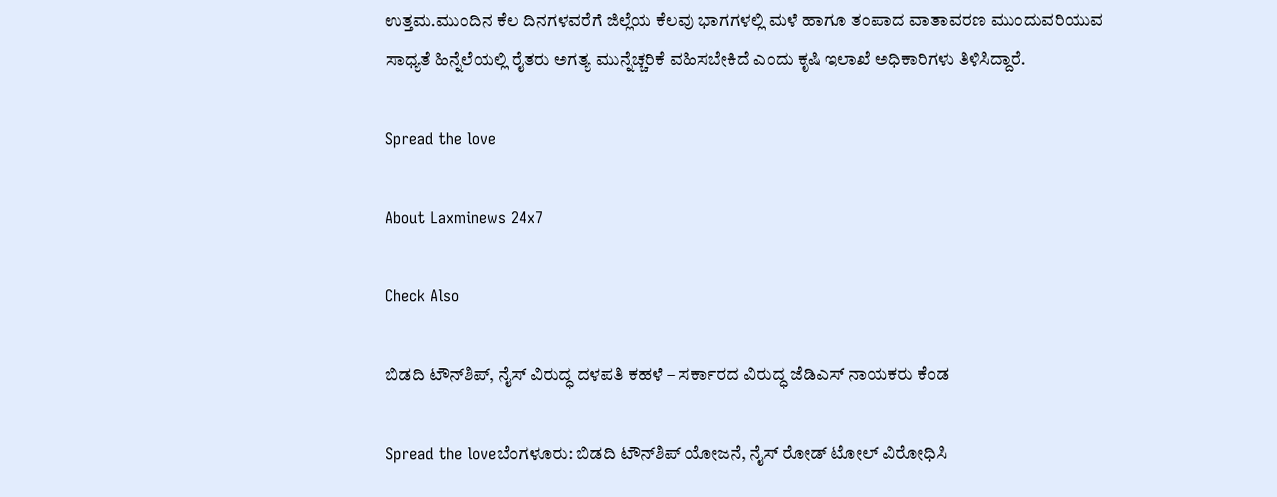ಉತ್ತಮ.ಮುಂದಿನ ಕೆಲ ದಿನಗಳವರೆಗೆ ಜಿಲ್ಲೆಯ ಕೆಲವು ಭಾಗಗಳಲ್ಲಿ ಮಳೆ ಹಾಗೂ ತಂಪಾದ ವಾತಾವರಣ ಮುಂದುವರಿಯುವ ಸಾಧ್ಯತೆ ಹಿನ್ನೆಲೆಯಲ್ಲಿ ರೈತರು ಅಗತ್ಯ ಮುನ್ನೆಚ್ಚರಿಕೆ ವಹಿಸಬೇಕಿದೆ ಎಂದು ಕೃಷಿ ಇಲಾಖೆ ಅಧಿಕಾರಿಗಳು ತಿಳಿಸಿದ್ದಾರೆ.

Spread the love

About Laxminews 24x7

Check Also

ಬಿಡದಿ ಟೌನ್‌ಶಿಪ್, ನೈಸ್ ವಿರುದ್ಧ ದಳಪತಿ ಕಹಳೆ – ಸರ್ಕಾರದ ವಿರುದ್ಧ ಜೆಡಿಎಸ್ ನಾಯಕರು ಕೆಂಡ

Spread the loveಬೆಂಗಳೂರು: ಬಿಡದಿ ಟೌನ್‌ಶಿಪ್ ಯೋಜನೆ, ನೈಸ್ ರೋಡ್ ಟೋಲ್ ವಿರೋಧಿಸಿ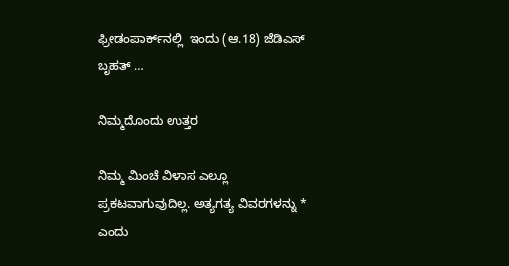ಫ್ರೀಡಂಪಾರ್ಕ್‌ನಲ್ಲಿ  ಇಂದು (ಆ.18) ಜೆಡಿಎಸ್  ಬೃಹತ್ …

ನಿಮ್ಮದೊಂದು ಉತ್ತರ

ನಿಮ್ಮ ಮಿಂಚೆ ವಿಳಾಸ ಎಲ್ಲೂ ಪ್ರಕಟವಾಗುವುದಿಲ್ಲ. ಅತ್ಯಗತ್ಯ ವಿವರಗಳನ್ನು * ಎಂದು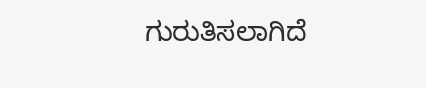ಗುರುತಿಸಲಾಗಿದೆ